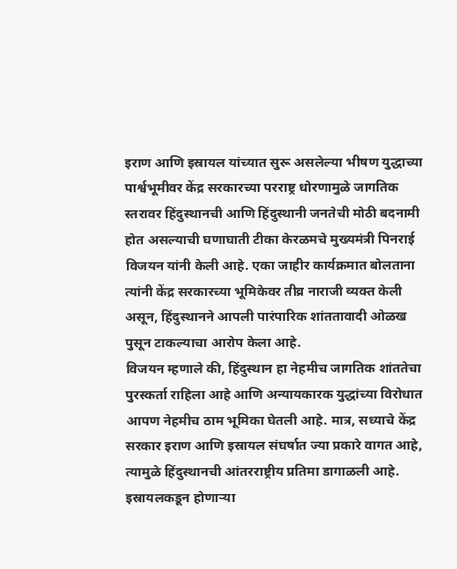इराण आणि इस्रायल यांच्यात सुरू असलेल्या भीषण युद्धाच्या पार्श्वभूमीवर केंद्र सरकारच्या परराष्ट्र धोरणामुळे जागतिक स्तरावर हिंदुस्थानची आणि हिंदुस्थानी जनतेची मोठी बदनामी होत असल्याची घणाघाती टीका केरळमचे मुख्यमंत्री पिनराई विजयन यांनी केली आहे. एका जाहीर कार्यक्रमात बोलताना त्यांनी केंद्र सरकारच्या भूमिकेवर तीव्र नाराजी व्यक्त केली असून, हिंदुस्थानने आपली पारंपारिक शांततावादी ओळख पुसून टाकल्याचा आरोप केला आहे.
विजयन म्हणाले की, हिंदुस्थान हा नेहमीच जागतिक शांततेचा पुरस्कर्ता राहिला आहे आणि अन्यायकारक युद्धांच्या विरोधात आपण नेहमीच ठाम भूमिका घेतली आहे. मात्र, सध्याचे केंद्र सरकार इराण आणि इस्रायल संघर्षात ज्या प्रकारे वागत आहे, त्यामुळे हिंदुस्थानची आंतरराष्ट्रीय प्रतिमा डागाळली आहे. इस्रायलकडून होणाऱ्या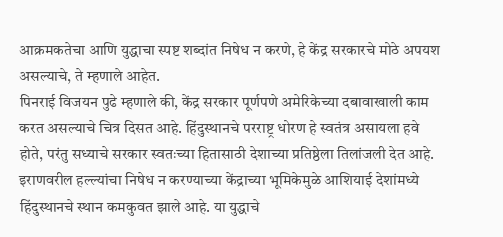आक्रमकतेचा आणि युद्धाचा स्पष्ट शब्दांत निषेध न करणे, हे केंद्र सरकारचे मोठे अपयश असल्याचे, ते म्हणाले आहेत.
पिनराई विजयन पुढे म्हणाले की, केंद्र सरकार पूर्णपणे अमेरिकेच्या दबावाखाली काम करत असल्याचे चित्र दिसत आहे. हिंदुस्थानचे परराष्ट्र धोरण हे स्वतंत्र असायला हवे होते, परंतु सध्याचे सरकार स्वतःच्या हितासाठी देशाच्या प्रतिष्ठेला तिलांजली देत आहे. इराणवरील हल्ल्यांचा निषेध न करण्याच्या केंद्राच्या भूमिकेमुळे आशियाई देशांमध्ये हिंदुस्थानचे स्थान कमकुवत झाले आहे. या युद्धाचे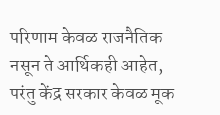परिणाम केवळ राजनैतिक नसून ते आर्थिकही आहेत, परंतु केंद्र सरकार केवळ मूक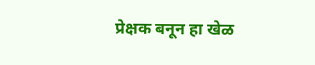प्रेक्षक बनून हा खेळ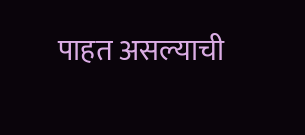पाहत असल्याची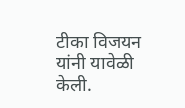टीका विजयन यांनी यावेळी केली.